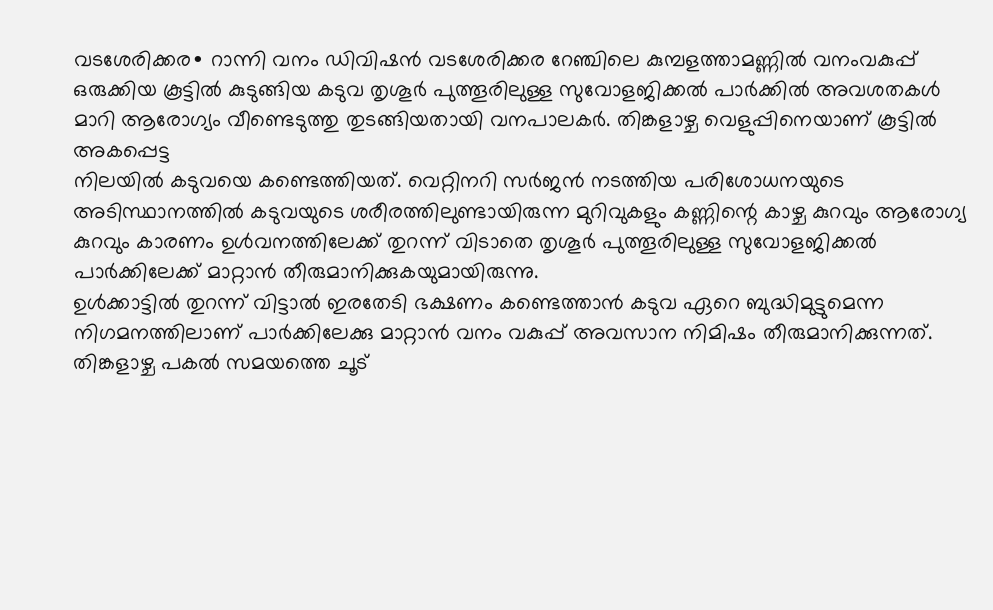വടശേരിക്കര∙ റാന്നി വനം ഡിവിഷൻ വടശേരിക്കര റേഞ്ചിലെ കുമ്പളത്താമണ്ണിൽ വനംവകുപ്പ് ഒരുക്കിയ കൂട്ടിൽ കുടുങ്ങിയ കടുവ തൃശൂർ പുത്തൂരിലുള്ള സുവോളജിക്കൽ പാർക്കിൽ അവശതകൾ മാറി ആരോഗ്യം വീണ്ടെടുത്തു തുടങ്ങിയതായി വനപാലകർ. തിങ്കളാഴ്ച വെളുപ്പിനെയാണ് കൂട്ടിൽ അകപ്പെട്ട
നിലയിൽ കടുവയെ കണ്ടെത്തിയത്. വെറ്റിനറി സർജൻ നടത്തിയ പരിശോധനയുടെ അടിസ്ഥാനത്തിൽ കടുവയുടെ ശരീരത്തിലുണ്ടായിരുന്ന മുറിവുകളും കണ്ണിന്റെ കാഴ്ച കുറവും ആരോഗ്യ കുറവും കാരണം ഉൾവനത്തിലേക്ക് തുറന്ന് വിടാതെ തൃശൂർ പുത്തൂരിലുള്ള സുവോളജിക്കൽ പാർക്കിലേക്ക് മാറ്റാൻ തീരുമാനിക്കുകയുമായിരുന്നു.
ഉൾക്കാട്ടിൽ തുറന്ന് വിട്ടാൽ ഇരതേടി ഭക്ഷണം കണ്ടെത്താൻ കടുവ ഏറെ ബുദ്ധിമുട്ടുമെന്ന നിഗമനത്തിലാണ് പാർക്കിലേക്കു മാറ്റാൻ വനം വകുപ്പ് അവസാന നിമിഷം തീരുമാനിക്കുന്നത്.
തിങ്കളാഴ്ച പകൽ സമയത്തെ ചൂട്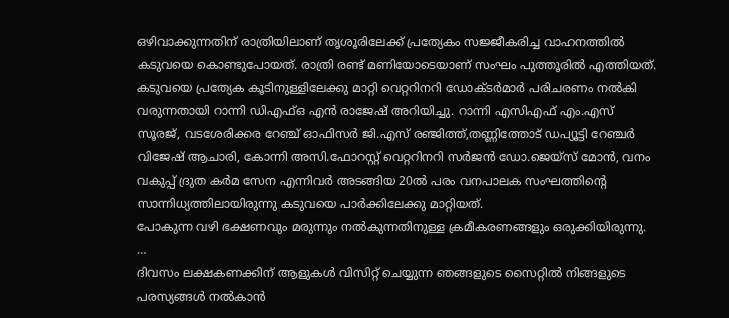ഒഴിവാക്കുന്നതിന് രാത്രിയിലാണ് തൃശൂരിലേക്ക് പ്രത്യേകം സജ്ജീകരിച്ച വാഹനത്തിൽ കടുവയെ കൊണ്ടുപോയത്. രാത്രി രണ്ട് മണിയോടെയാണ് സംഘം പുത്തൂരിൽ എത്തിയത്.
കടുവയെ പ്രത്യേക കൂടിനുള്ളിലേക്കു മാറ്റി വെറ്ററിനറി ഡോക്ടർമാർ പരിചരണം നൽകി വരുന്നതായി റാന്നി ഡിഎഫ്ഒ എൻ രാജേഷ് അറിയിച്ചു. റാന്നി എസിഎഫ് എം.എസ് സൂരജ്, വടശേരിക്കര റേഞ്ച് ഓഫിസർ ജി.എസ് രഞ്ജിത്ത്,തണ്ണിത്തോട് ഡപ്യൂട്ടി റേഞ്ചർ വിജേഷ് ആചാരി, കോന്നി അസി.ഫോറസ്റ്റ് വെറ്ററിനറി സർജൻ ഡോ.ജെയ്സ് മോൻ, വനം വകുപ്പ് ദ്രുത കർമ സേന എന്നിവർ അടങ്ങിയ 20ൽ പരം വനപാലക സംഘത്തിന്റെ സാന്നിധ്യത്തിലായിരുന്നു കടുവയെ പാർക്കിലേക്കു മാറ്റിയത്.
പോകുന്ന വഴി ഭക്ഷണവും മരുന്നും നൽകുന്നതിനുള്ള ക്രമീകരണങ്ങളും ഒരുക്കിയിരുന്നു. …
ദിവസം ലക്ഷകണക്കിന് ആളുകൾ വിസിറ്റ് ചെയ്യുന്ന ഞങ്ങളുടെ സൈറ്റിൽ നിങ്ങളുടെ പരസ്യങ്ങൾ നൽകാൻ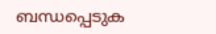ബന്ധപ്പെടുക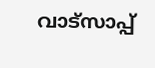വാട്സാപ്പ്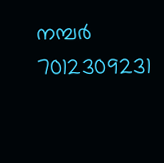നമ്പർ 7012309231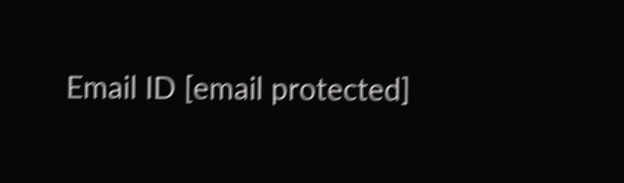Email ID [email protected]